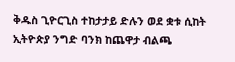ቅዱስ ጊዮርጊስ ተከታታይ ድሉን ወደ ቋቱ ሲከት ኢትዮጵያ ንግድ ባንክ ከጨዋታ ብልጫ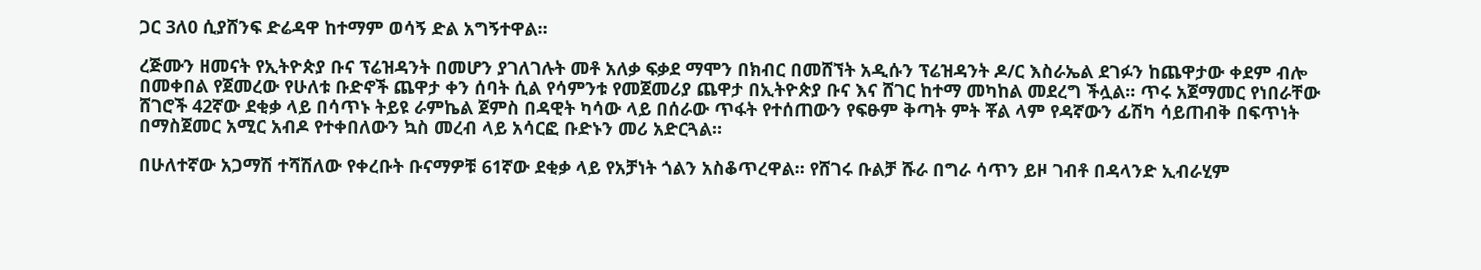ጋር 3ለ0 ሲያሸንፍ ድሬዳዋ ከተማም ወሳኝ ድል አግኝተዋል።

ረጅሙን ዘመናት የኢትዮጵያ ቡና ፕሬዝዳንት በመሆን ያገለገሉት መቶ አለቃ ፍቃደ ማሞን በክብር በመሸኘት አዲሱን ፕሬዝዳንት ዶ/ር እስራኤል ደገፉን ከጨዋታው ቀደም ብሎ በመቀበል የጀመረው የሁለቱ ቡድኖች ጨዋታ ቀን ሰባት ሲል የሳምንቱ የመጀመሪያ ጨዋታ በኢትዮጵያ ቡና እና ሸገር ከተማ መካከል መደረግ ችሏል። ጥሩ አጀማመር የነበራቸው ሸገሮች 42ኛው ደቂቃ ላይ በሳጥኑ ትይዩ ራምኬል ጀምስ በዳዊት ካሳው ላይ በሰራው ጥፋት የተሰጠውን የፍፁም ቅጣት ምት ቾል ላም የዳኛውን ፊሽካ ሳይጠብቅ በፍጥነት በማስጀመር አሚር አብዶ የተቀበለውን ኳስ መረብ ላይ አሳርፎ ቡድኑን መሪ አድርጓል።

በሁለተኛው አጋማሽ ተሻሽለው የቀረቡት ቡናማዎቹ 61ኛው ደቂቃ ላይ የአቻነት ጎልን አስቆጥረዋል። የሸገሩ ቡልቻ ሹራ በግራ ሳጥን ይዞ ገብቶ በዳላንድ ኢብራሂም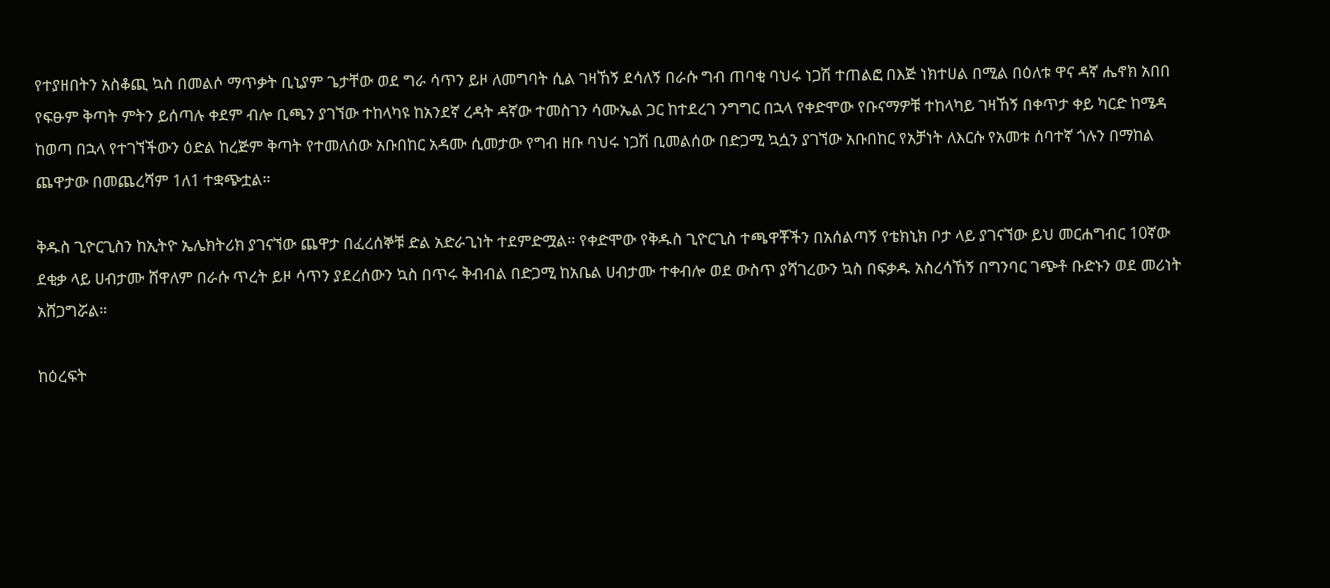የተያዘበትን አስቆጪ ኳስ በመልሶ ማጥቃት ቢኒያም ጌታቸው ወደ ግራ ሳጥን ይዞ ለመግባት ሲል ገዛኸኝ ደሳለኝ በራሱ ግብ ጠባቂ ባህሩ ነጋሽ ተጠልፎ በእጅ ነክተሀል በሚል በዕለቱ ዋና ዳኛ ሔኖክ አበበ የፍፁም ቅጣት ምትን ይሰጣሉ ቀደም ብሎ ቢጫን ያገኘው ተከላካዩ ከአንደኛ ረዳት ዳኛው ተመስገን ሳሙኤል ጋር ከተደረገ ንግግር በኋላ የቀድሞው የቡናማዎቹ ተከላካይ ገዛኸኝ በቀጥታ ቀይ ካርድ ከሜዳ ከወጣ በኋላ የተገኘችውን ዕድል ከረጅም ቅጣት የተመለሰው አቡበከር አዳሙ ሲመታው የግብ ዘቡ ባህሩ ነጋሽ ቢመልሰው በድጋሚ ኳሷን ያገኘው አቡበከር የአቻነት ለእርሱ የአመቱ ሰባተኛ ጎሉን በማከል ጨዋታው በመጨረሻም 1ለ1 ተቋጭቷል።

ቅዱስ ጊዮርጊስን ከኢትዮ ኤሌክትሪክ ያገናኘው ጨዋታ በፈረሰኞቹ ድል አድራጊነት ተደምድሟል። የቀድሞው የቅዱስ ጊዮርጊስ ተጫዋቾችን በአሰልጣኝ የቴክኒክ ቦታ ላይ ያገናኘው ይህ መርሐግብር 10ኛው ደቂቃ ላይ ሀብታሙ ሸዋለም በራሱ ጥረት ይዞ ሳጥን ያደረሰውን ኳስ በጥሩ ቅብብል በድጋሚ ከአቤል ሀብታሙ ተቀብሎ ወደ ውስጥ ያሻገረውን ኳስ በፍቃዱ አስረሳኸኝ በግንባር ገጭቶ ቡድኑን ወደ መሪነት አሸጋግሯል።

ከዕረፍት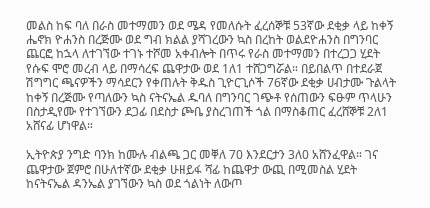መልስ ከፍ ባለ በራስ መተማመን ወደ ሜዳ የመለሱት ፈረሰኞቹ 53ኛው ደቂቃ ላይ ከቀኝ ሔኖክ ዮሐንስ በረጅሙ ወደ ግብ ክልል ያሻገረውን ኳስ በረከት ወልደዮሐንስ በግንባር ጨርፎ ከኋላ ለተገኘው ተገኑ ተሾመ አቀብሎት በጥሩ የራስ መተማመን በተረጋጋ ሂደት የሱፍ ሞሮ መረብ ላይ በማሳረፍ ጨዋታው ወደ 1ለ1 ተሸጋግሯል። በይበልጥ በተደራጀ ሽግግር ጫናዎችን ማሳደርን የቀጠሉት ቅዱስ ጊዮርጊሶች 76ኛው ደቂቃ ሀብታሙ ጉልላት ከቀኝ በረጅሙ የጣለውን ኳስ ናትናኤል ዱባለ በግንባር ገጭቶ የሰጠውን ፍፁም ጥላሁን በስታዲየሙ የተገኘውን ደጋፊ በደስታ ጮቤ ያስረገጠች ጎል በማስቆጠር ፈረሸኞቹ 2ለ1 አሸናፊ ሆነዋል።

ኢትዮጵያ ንግድ ባንክ ከሙሉ ብልጫ ጋር መቐለ 70 እንደርታን 3ለ0 አሸንፈዋል። ገና ጨዋታው ጀምሮ በሁለተኛው ደቂቃ ሁዘይፋ ሻፊ ከጨዋታ ውጪ በሚመስል ሂደት ከናትናኤል ዳንኤል ያገኘውን ኳስ ወደ ጎልነት ለውጦ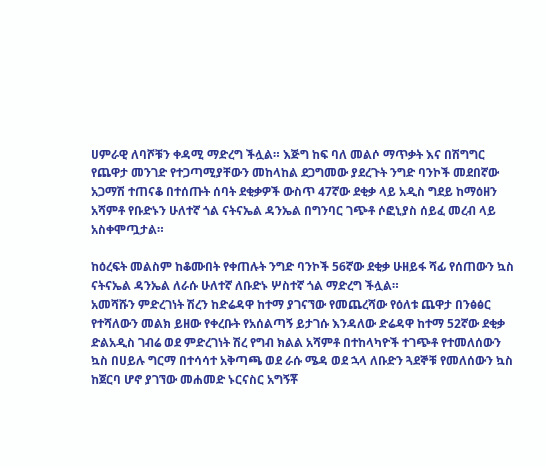ሀምራዊ ለባሾቹን ቀዳሚ ማድረግ ችሏል። እጅግ ከፍ ባለ መልሶ ማጥቃት እና በሽግግር የጨዋታ መንገድ የተጋጣሚያቸውን መከላከል ደጋግመው ያደረጉት ንግድ ባንኮች መደበኛው አጋማሽ ተጠናቆ በተሰጡት ሰባት ደቂቃዎች ውስጥ 47ኛው ደቂቃ ላይ አዲስ ግደይ ከማዕዘን አሻምቶ የቡድኑን ሁለተኛ ጎል ናትናኤል ዳንኤል በግንባር ገጭቶ ሶፎኒያስ ሰይፈ መረብ ላይ አስቀሞጧታል።

ከዕረፍት መልስም ከቆሙበት የቀጠሉት ንግድ ባንኮች 56ኛው ደቂቃ ሁዘይፋ ሻፊ የሰጠውን ኳስ ናትናኤል ዳንኤል ለራሱ ሁለተኛ ለቡድኑ ሦስተኛ ጎል ማድረግ ችሏል።
አመሻሹን ምድረገነት ሽረን ከድሬዳዋ ከተማ ያገናኘው የመጨረሻው የዕለቱ ጨዋታ በንፅፅር የተሻለውን መልክ ይዘው የቀረቡት የአሰልጣኝ ይታገሱ እንዳለው ድሬዳዋ ከተማ 52ኛው ደቂቃ ድልአዲስ ገብሬ ወደ ምድረገነት ሽረ የግብ ክልል አሻምቶ በተከላካዮች ተገጭቶ የተመለሰውን ኳስ በሀይሉ ግርማ በተሳሳተ አቅጣጫ ወደ ራሱ ሜዳ ወደ ኋላ ለቡድን ጓደኞቹ የመለሰውን ኳስ ከጀርባ ሆኖ ያገኘው መሐመድ ኑርናስር አግኝቾ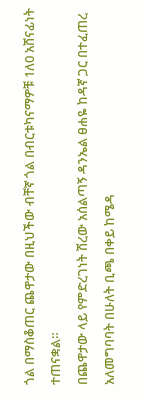ጎል በማስቆጠር ጨዋታው በዚህችው ብቸኛ ጎል በብርቱካናማዎቹ 1ለ0 አሸናፊነት ተጠናቋል።
በጨዋታው ላይ የምድረገነት ሽረው አሰልጣኝ ዳንኤል ፀሐዬ ከዳኛ ጋር በተፈጠረ አለመግባባት በሁለት ቢጫ በቀይ ከሜዳ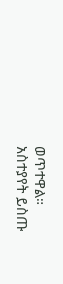ወጥተዋል።
አስተያየት ይስጡ